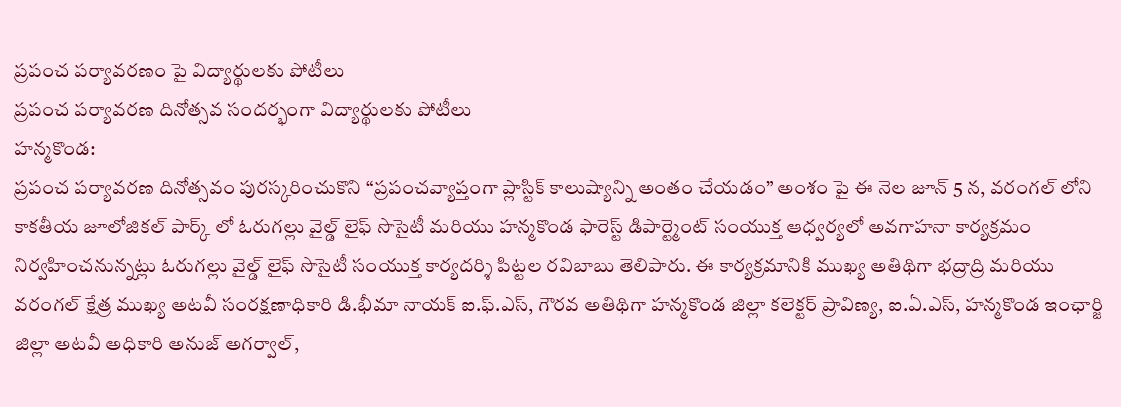ప్రపంచ పర్యావరణం పై విద్యార్థులకు పోటీలు
ప్రపంచ పర్యావరణ దినోత్సవ సందర్భంగా విద్యార్థులకు పోటీలు
హన్మకొండ:
ప్రపంచ పర్యావరణ దినోత్సవం పురస్కరించుకొని “ప్రపంచవ్యాప్తంగా ప్లాస్టిక్ కాలుష్యాన్ని అంతం చేయడం” అంశం పై ఈ నెల జూన్ 5 న, వరంగల్ లోని కాకతీయ జూలోజికల్ పార్క్ లో ఓరుగల్లు వైల్డ్ లైఫ్ సొసైటీ మరియు హన్మకొండ ఫారెస్ట్ డిపార్ట్మెంట్ సంయుక్త ఆధ్వర్యలో అవగాహనా కార్యక్రమం నిర్వహించనున్నట్లు ఓరుగల్లు వైల్డ్ లైఫ్ సొసైటీ సంయుక్త కార్యదర్శి పిట్టల రవిబాబు తెలిపారు. ఈ కార్యక్రమానికి ముఖ్య అతిథిగా భద్రాద్రి మరియు వరంగల్ క్షేత్ర ముఖ్య అటవీ సంరక్షణాధికారి డి.భీమా నాయక్ ఐ.ఫ్.ఎస్, గౌరవ అతిథిగా హన్మకొండ జిల్లా కలెక్టర్ ప్రావిణ్య, ఐ.ఏ.ఎస్, హన్మకొండ ఇంఛార్జి జిల్లా అటవీ అధికారి అనుజ్ అగర్వాల్,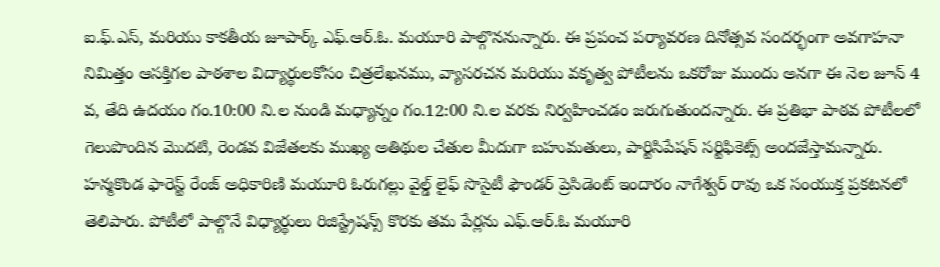ఐ.ఫ్.ఎస్, మరియు కాకతీయ జూపార్క్ ఎఫ్.ఆర్.ఓ. మయూరి పాల్గొననున్నారు. ఈ ప్రపంచ పర్యావరణ దినోత్సవ సందర్భంగా అవగాహనా నిమిత్తం ఆసక్తిగల పాఠశాల విద్యార్థులకోసం చిత్రలేఖనము, వ్యాసరచన మరియు వకృత్వ పోటీలను ఒకరోజు ముందు అనగా ఈ నెల జూన్ 4 వ, తేది ఉదయం గం.10:00 ని.ల నుండి మధ్యాన్నం గం.12:00 ని.ల వరకు నిర్వహించడం జరుగుతుందన్నారు. ఈ ప్రతిభా పాఠవ పోటీలలో గెలుపొందిన మొదటి, రెండవ విజేతలకు ముఖ్య అతిథుల చేతుల మీదుగా బహుమతులు, పార్టిసిపేషన్ సర్టిఫికెట్స్ అందజేస్తామన్నారు. హన్మకొండ ఫారెస్ట్ రేంజ్ అధికారిణి మయూరి ఓరుగల్లు వైల్డ్ లైఫ్ సొసైటీ ఫౌండర్ ప్రెసిడెంట్ ఇందారం నాగేశ్వర్ రావు ఒక సంయుక్త ప్రకటనలో తెలిపారు. పోటీలో పాల్గొనే విధ్యార్థులు రిజిస్ట్రేషన్స్ కొరకు తమ పేర్లను ఎఫ్.ఆర్.ఓ మయూరి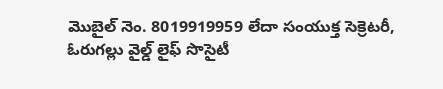మొబైల్ నెం. 8019919959 లేదా సంయుక్త సెక్రెటరీ, ఓరుగల్లు వైల్డ్ లైఫ్ సొసైటీ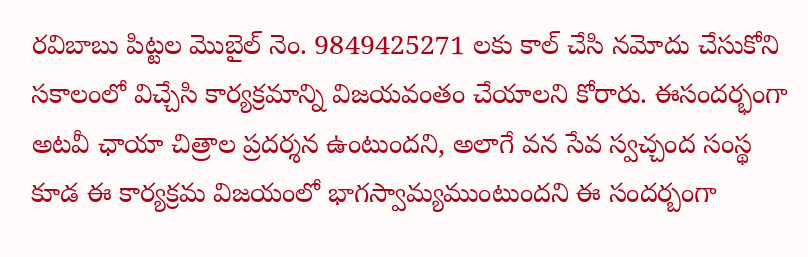రవిబాబు పిట్టల మొబైల్ నెం. 9849425271 లకు కాల్ చేసి నమోదు చేసుకోని సకాలంలో విచ్చేసి కార్యక్రమాన్ని విజయవంతం చేయాలని కోరారు. ఈసందర్భంగా అటవీ ఛాయా చిత్రాల ప్రదర్శన ఉంటుందని, అలాగే వన సేవ స్వచ్చంద సంస్థ కూడ ఈ కార్యక్రమ విజయంలో భాగస్వామ్యముంటుందని ఈ సందర్బంగా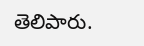తెలిపారు.